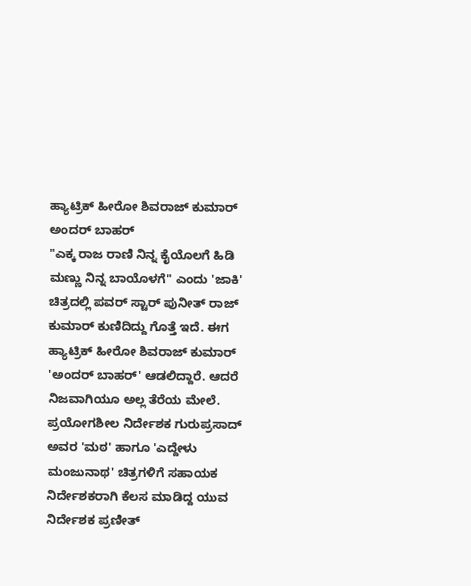ಹ್ಯಾಟ್ರಿಕ್ ಹೀರೋ ಶಿವರಾಜ್ ಕುಮಾರ್ ಅಂದರ್ ಬಾಹರ್
"ಎಕ್ಕ ರಾಜ ರಾಣಿ ನಿನ್ನ ಕೈಯೊಲಗೆ ಹಿಡಿ ಮಣ್ಣು ನಿನ್ನ ಬಾಯೊಳಗೆ" ಎಂದು 'ಜಾಕಿ' ಚಿತ್ರದಲ್ಲಿ ಪವರ್ ಸ್ಟಾರ್ ಪುನೀತ್ ರಾಜ್ ಕುಮಾರ್ ಕುಣಿದಿದ್ದು ಗೊತ್ತೆ ಇದೆ. ಈಗ ಹ್ಯಾಟ್ರಿಕ್ ಹೀರೋ ಶಿವರಾಜ್ ಕುಮಾರ್ 'ಅಂದರ್ ಬಾಹರ್' ಆಡಲಿದ್ದಾರೆ. ಆದರೆ ನಿಜವಾಗಿಯೂ ಅಲ್ಲ ತೆರೆಯ ಮೇಲೆ.
ಪ್ರಯೋಗಶೀಲ ನಿರ್ದೇಶಕ ಗುರುಪ್ರಸಾದ್ ಅವರ 'ಮಠ' ಹಾಗೂ 'ಎದ್ದೇಳು ಮಂಜುನಾಥ' ಚಿತ್ರಗಳಿಗೆ ಸಹಾಯಕ ನಿರ್ದೇಶಕರಾಗಿ ಕೆಲಸ ಮಾಡಿದ್ದ ಯುವ ನಿರ್ದೇಶಕ ಪ್ರಣೀತ್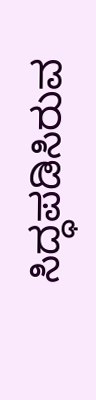ಸಿದ್ಧಪಡಿಸಿರುವ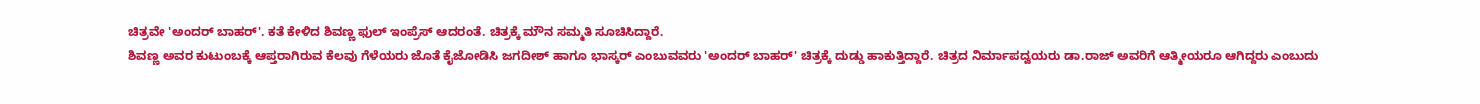ಚಿತ್ರವೇ 'ಅಂದರ್ ಬಾಹರ್'. ಕತೆ ಕೇಳಿದ ಶಿವಣ್ಣ ಫುಲ್ ಇಂಪ್ರೆಸ್ ಆದರಂತೆ. ಚಿತ್ರಕ್ಕೆ ಮೌನ ಸಮ್ಮತಿ ಸೂಚಿಸಿದ್ದಾರೆ.
ಶಿವಣ್ಣ ಅವರ ಕುಟುಂಬಕ್ಕೆ ಆಪ್ತರಾಗಿರುವ ಕೆಲವು ಗೆಳೆಯರು ಜೊತೆ ಕೈಜೋಡಿಸಿ ಜಗದೀಶ್ ಹಾಗೂ ಭಾಸ್ಕರ್ ಎಂಬುವವರು 'ಅಂದರ್ ಬಾಹರ್' ಚಿತ್ರಕ್ಕೆ ದುಡ್ಡು ಹಾಕುತ್ತಿದ್ದಾರೆ. ಚಿತ್ರದ ನಿರ್ಮಾಪದ್ವಯರು ಡಾ.ರಾಜ್ ಅವರಿಗೆ ಆತ್ಮೀಯರೂ ಆಗಿದ್ದರು ಎಂಬುದು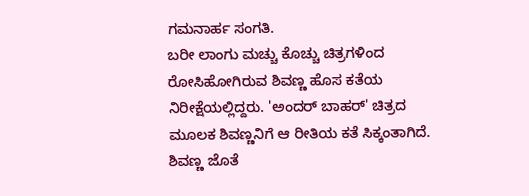ಗಮನಾರ್ಹ ಸಂಗತಿ.
ಬರೀ ಲಾಂಗು ಮಚ್ಚು ಕೊಚ್ಚು ಚಿತ್ರಗಳಿಂದ ರೋಸಿಹೋಗಿರುವ ಶಿವಣ್ಣ ಹೊಸ ಕತೆಯ ನಿರೀಕ್ಷೆಯಲ್ಲಿದ್ದರು. 'ಅಂದರ್ ಬಾಹರ್' ಚಿತ್ರದ ಮೂಲಕ ಶಿವಣ್ಣನಿಗೆ ಆ ರೀತಿಯ ಕತೆ ಸಿಕ್ಕಂತಾಗಿದೆ. ಶಿವಣ್ಣ ಜೊತೆ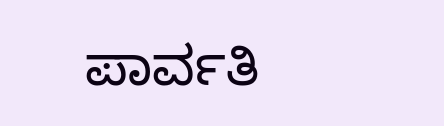ಪಾರ್ವತಿ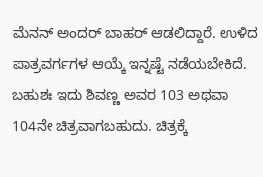ಮೆನನ್ ಅಂದರ್ ಬಾಹರ್ ಆಡಲಿದ್ದಾರೆ. ಉಳಿದ ಪಾತ್ರವರ್ಗಗಳ ಆಯ್ಕೆ ಇನ್ನಷ್ಟೆ ನಡೆಯಬೇಕಿದೆ. ಬಹುಶಃ ಇದು ಶಿವಣ್ಣ ಅವರ 103 ಅಥವಾ 104ನೇ ಚಿತ್ರವಾಗಬಹುದು. ಚಿತ್ರಕ್ಕೆ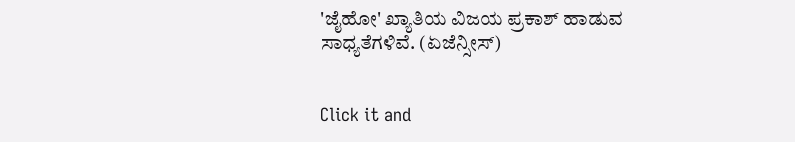'ಜೈಹೋ' ಖ್ಯಾತಿಯ ವಿಜಯ ಪ್ರಕಾಶ್ ಹಾಡುವ ಸಾಧ್ಯತೆಗಳಿವೆ. (ಏಜೆನ್ಸೀಸ್)


Click it and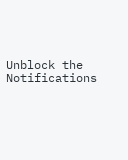Unblock the Notifications